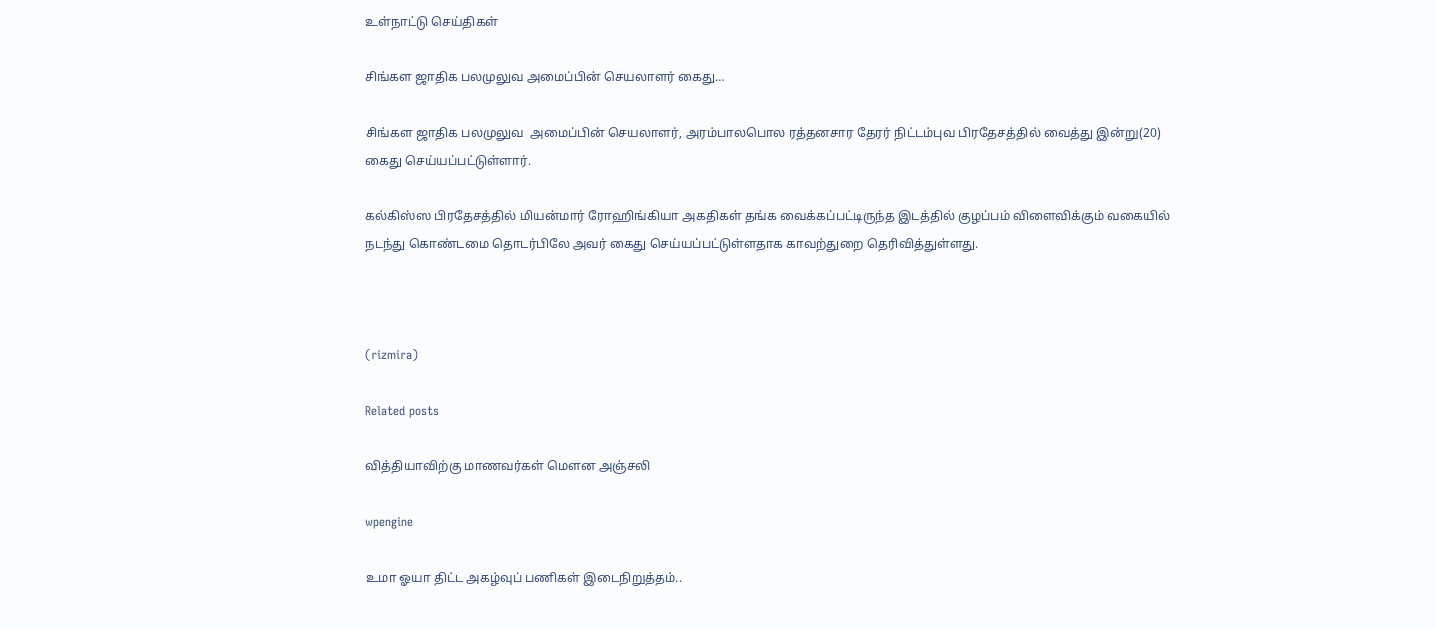உள்நாட்டு செய்திகள்

சிங்கள ஜாதிக பலமுலுவ அமைப்பின் செயலாளர் கைது…

சிங்கள ஜாதிக பலமுலுவ  அமைப்பின் செயலாளர், அரம்பாலபொல ரத்தனசார தேரர் நிட்டம்புவ பிரதேசத்தில் வைத்து இன்று(20) கைது செய்யப்பட்டுள்ளார்.

கல்கிஸ்ஸ பிரதேசத்தில் மியன்மார் ரோஹிங்கியா அகதிகள் தங்க வைக்கப்பட்டிருந்த இடத்தில் குழப்பம் விளைவிக்கும் வகையில் நடந்து கொண்டமை தொடர்பிலே அவர் கைது செய்யப்பட்டுள்ளதாக காவற்துறை தெரிவித்துள்ளது.



(rizmira)

Related posts

வித்தியாவிற்கு மாணவர்கள் மௌன அஞ்சலி

wpengine

உமா ஓயா திட்ட அகழ்வுப் பணிகள் இடைநிறுத்தம்..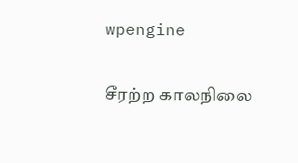wpengine

சீரற்ற காலநிலை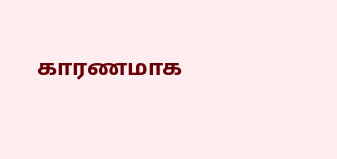காரணமாக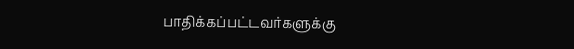பாதிக்கப்பட்டவர்களுக்கு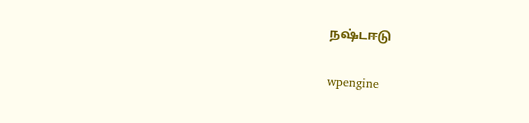நஷ்டஈடு

wpengine